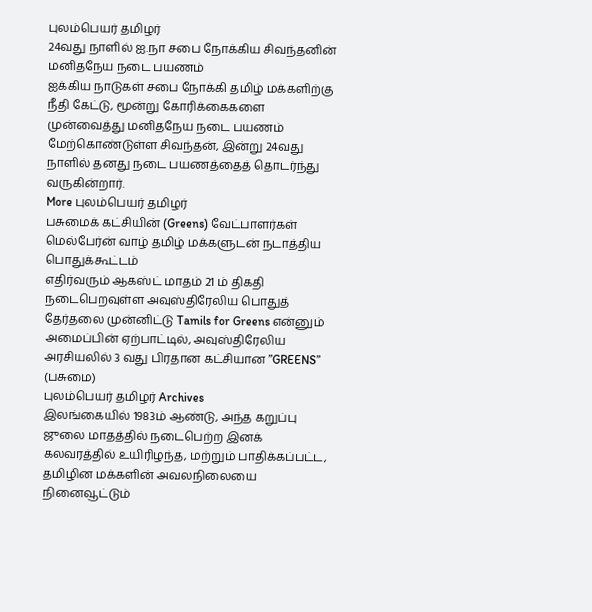புலம்பெயர் தமிழர்
24வது நாளில் ஐ.நா சபை நோக்கிய சிவந்தனின் மனிதநேய நடை பயணம்
ஐக்கிய நாடுகள் சபை நோக்கி தமிழ் மக்களிற்கு நீதி கேட்டு, மூன்று கோரிக்கைகளை முன்வைத்து மனிதநேய நடை பயணம் மேற்கொண்டுள்ள சிவந்தன், இன்று 24வது நாளில் தனது நடை பயணத்தைத் தொடர்ந்து வருகின்றார்.
More புலம்பெயர் தமிழர்
பசுமைக் கட்சியின் (Greens) வேட்பாளர்கள் மெல்பேர்ன் வாழ் தமிழ் மக்களுடன் நடாத்திய பொதுக்கூட்டம்
எதிர்வரும் ஆகஸ்ட் மாதம் 21 ம் திகதி நடைபெறவுள்ள அவுஸ்திரேலிய பொதுத் தேர்தலை முன்னிட்டு Tamils for Greens என்னும் அமைப்பின் ஏற்பாட்டில், அவுஸ்திரேலிய அரசியலில் 3 வது பிரதான கட்சியான ”GREENS” (பசுமை)
புலம்பெயர் தமிழர் Archives
இலங்கையில் 1983ம் ஆண்டு, அந்த கறுப்பு ஜுலை மாதத்தில் நடைபெற்ற இனக் கலவரத்தில் உயிரிழந்த, மற்றும் பாதிக்கப்பட்ட, தமிழின மக்களின் அவலநிலையை நினைவூட்டும்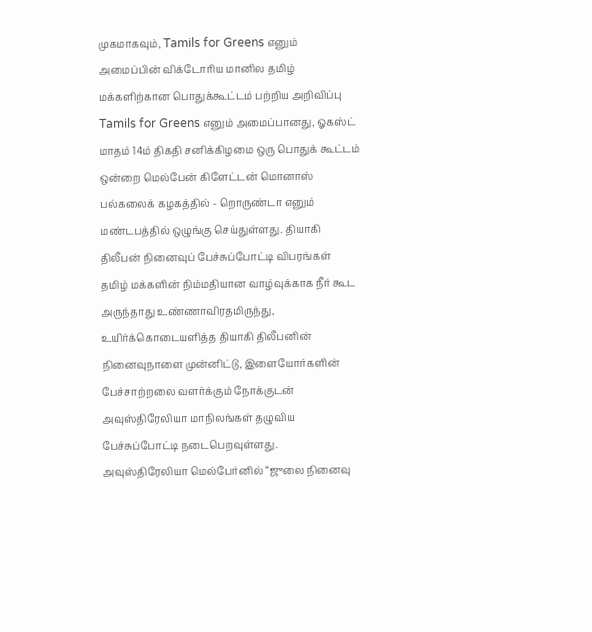முகமாகவும், Tamils for Greens எனும் அமைப்பின் விக்டோரிய மானில தமிழ் மக்களிற்கான பொதுக்கூட்டம் பற்றிய அறிவிப்பு
Tamils for Greens எனும் அமைப்பானது, ஓகஸ்ட் மாதம் 14ம் திகதி சனிக்கிழமை ஒரு பொதுக் கூட்டம் ஒன்றை மெல்பேன் கிளேட்டன் மொனாஸ் பல்கலைக் கழகத்தில் - றொருண்டா எனும் மண்டபத்தில் ஒழுங்கு செய்துள்ளது. தியாகி திலீபன் நினைவுப் பேச்சுப்போட்டி விபரங்கள்
தமிழ் மக்களின் நிம்மதியான வாழ்வுக்காக நீர் கூட அருந்தாது உண்ணாவிரதமிருந்து, உயிர்க்கொடையளித்த தியாகி திலீபனின் நினைவுநாளை முன்னிட்டு, இளையோர்களின் பேச்சாற்றலை வளர்க்கும் நோக்குடன் அவுஸ்திரேலியா மாநிலங்கள் தழுவிய பேச்சுப்போட்டி நடைபெறவுள்ளது. அவுஸ்திரேலியா மெல்பேர்னில் “ஜுலை நினைவு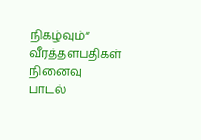நிகழ்வும்“ வீரத்தளபதிகள் நினைவு பாடல்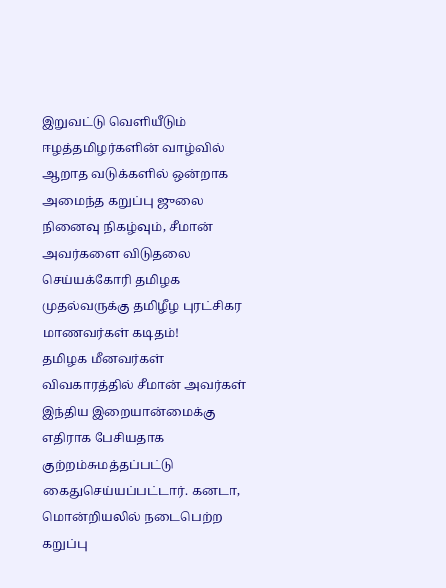இறுவட்டு வெளியீடும்
ஈழத்தமிழர்களின் வாழ்வில் ஆறாத வடுக்களில் ஒன்றாக அமைந்த கறுப்பு ஜுலை நினைவு நிகழ்வும், சீமான் அவர்களை விடுதலை செய்யக்கோரி தமிழக முதல்வருக்கு தமிழீழ புரட்சிகர மாணவர்கள் கடிதம்!
தமிழக மீனவர்கள் விவகாரத்தில் சீமான் அவர்கள் இந்திய இறையான்மைக்கு எதிராக பேசியதாக குற்றம்சுமத்தப்பட்டு கைதுசெய்யப்பட்டார். கனடா, மொன்றியலில் நடைபெற்ற கறுப்பு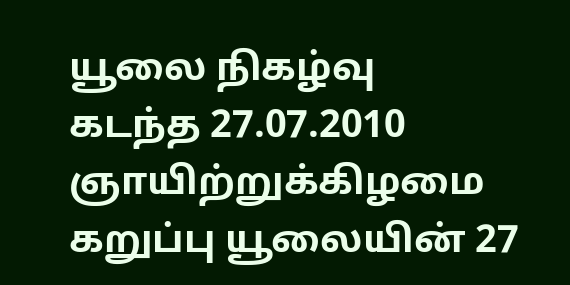யூலை நிகழ்வு
கடந்த 27.07.2010 ஞாயிற்றுக்கிழமை கறுப்பு யூலையின் 27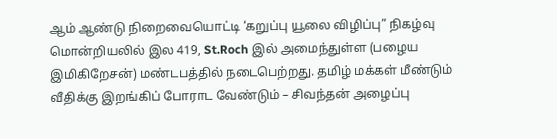ஆம் ஆண்டு நிறைவையொட்டி ‘கறுப்பு யூலை விழிப்பு” நிகழ்வு மொன்றியலில் இல 419, St.Roch இல் அமைந்துள்ள (பழைய இமிகிறேசன்) மண்டபத்தில் நடைபெற்றது. தமிழ் மக்கள் மீண்டும் வீதிக்கு இறங்கிப் போராட வேண்டும் – சிவந்தன் அழைப்பு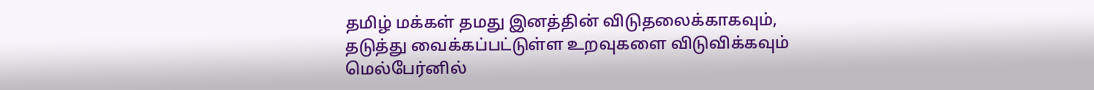தமிழ் மக்கள் தமது இனத்தின் விடுதலைக்காகவும், தடுத்து வைக்கப்பட்டுள்ள உறவுகளை விடுவிக்கவும் மெல்பேர்னில்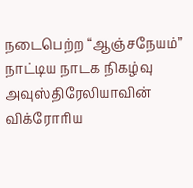நடைபெற்ற “ஆஞ்சநேயம்” நாட்டிய நாடக நிகழ்வு
அவுஸ்திரேலியாவின் விக்ரோரிய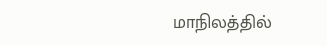மாநிலத்தில்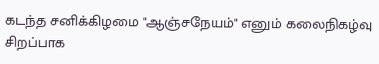கடந்த சனிக்கிழமை "ஆஞ்சநேயம்" எனும் கலைநிகழ்வு சிறப்பாக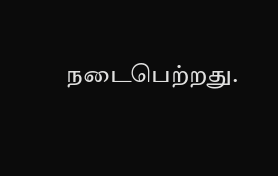நடைபெற்றது.